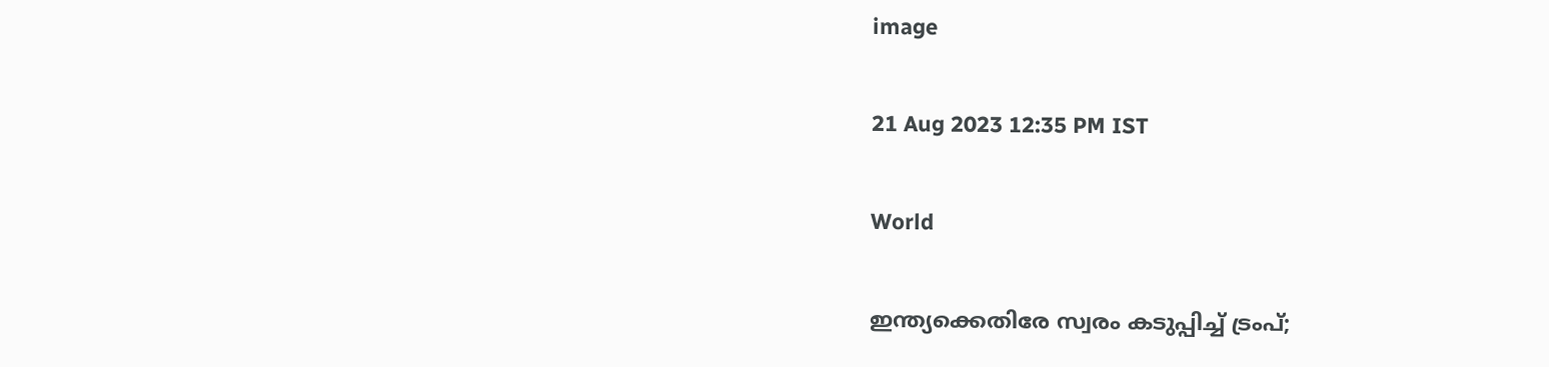image

21 Aug 2023 12:35 PM IST

World

ഇന്ത്യക്കെതിരേ സ്വരം കടുപ്പിച്ച് ട്രംപ്;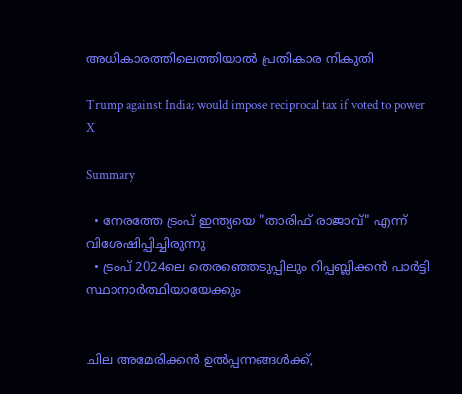അധികാരത്തിലെത്തിയാല്‍ പ്രതികാര നികുതി

Trump against India; would impose reciprocal tax if voted to power
X

Summary

  • നേരത്തേ ട്രംപ് ഇന്ത്യയെ "താരിഫ് രാജാവ്" എന്ന് വിശേഷിപ്പിച്ചിരുന്നു
  • ട്രംപ് 2024ലെ തെരഞ്ഞെടുപ്പിലും റിപ്പബ്ലിക്കന്‍ പാര്‍ട്ടി സ്ഥാനാര്‍ത്ഥിയായേക്കും


ചില അമേരിക്കൻ ഉൽപ്പന്നങ്ങൾക്ക്,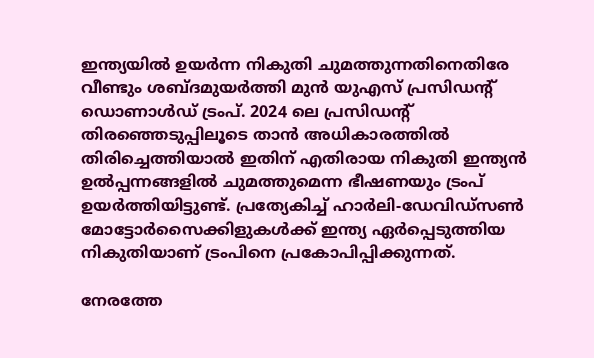ഇന്ത്യയിൽ ഉയർന്ന നികുതി ചുമത്തുന്നതിനെതിരേ വീണ്ടും ശബ്ദമുയര്‍ത്തി മുൻ യുഎസ് പ്രസിഡന്റ് ഡൊണാൾഡ് ട്രംപ്. 2024 ലെ പ്രസിഡന്റ് തിരഞ്ഞെടുപ്പിലൂടെ താൻ അധികാരത്തിൽ തിരിച്ചെത്തിയാല്‍ ഇതിന് എതിരായ നികുതി ഇന്ത്യന്‍ ഉല്‍പ്പന്നങ്ങളില്‍ ചുമത്തുമെന്ന ഭീഷണയും ട്രംപ് ഉയര്‍ത്തിയിട്ടുണ്ട്. പ്രത്യേകിച്ച് ഹാർലി-ഡേവിഡ്‌സൺ മോട്ടോർസൈക്കിളുകൾക്ക് ഇന്ത്യ ഏര്‍പ്പെടുത്തിയ നികുതിയാണ് ട്രംപിനെ പ്രകോപിപ്പിക്കുന്നത്.

നേരത്തേ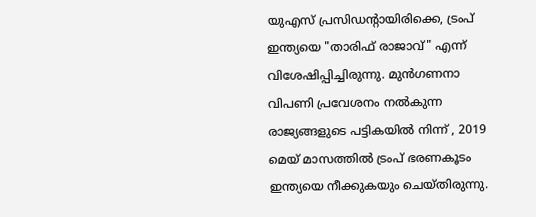യുഎസ് പ്രസിഡന്റായിരിക്കെ, ട്രംപ് ഇന്ത്യയെ "താരിഫ് രാജാവ്" എന്ന് വിശേഷിപ്പിച്ചിരുന്നു. മുൻഗണനാ വിപണി പ്രവേശനം നല്‍കുന്ന രാജ്യങ്ങളുടെ പട്ടികയില്‍ നിന്ന് , 2019 മെയ് മാസത്തിൽ ട്രംപ് ഭരണകൂടം ഇന്ത്യയെ നീക്കുകയും ചെയ്തിരുന്നു.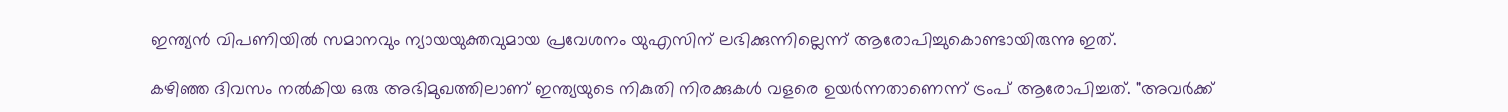ഇന്ത്യന്‍ വിപണിയില്‍ സമാനവും ന്യായയുക്തവുമായ പ്രവേശനം യുഎസിന് ലഭിക്കുന്നില്ലെന്ന് ആരോപിച്ചുകൊണ്ടായിരുന്നു ഇത്.

കഴിഞ്ഞ ദിവസം നല്‍കിയ ഒരു അഭിമുഖത്തിലാണ് ഇന്ത്യയുടെ നികുതി നിരക്കുകൾ വളരെ ഉയർന്നതാണെന്ന് ട്രംപ് ആരോപിച്ചത്. "അവർക്ക്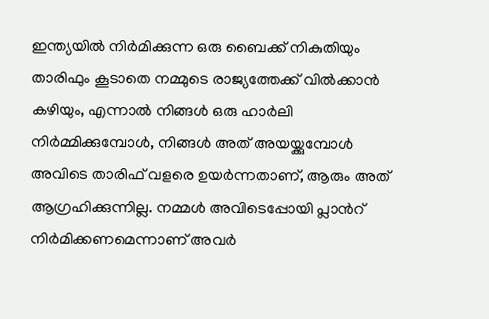ഇന്ത്യയില്‍ നിര്‍മിക്കുന്ന ഒരു ബൈക്ക് നികുതിയും താരിഫും കൂടാതെ നമ്മുടെ രാജ്യത്തേക്ക് വിൽക്കാൻ കഴിയും, എന്നാൽ നിങ്ങൾ ഒരു ഹാർലി നിർമ്മിക്കുമ്പോൾ, നിങ്ങൾ അത് അയയ്ക്കുമ്പോൾ അവിടെ താരിഫ് വളരെ ഉയർന്നതാണ്, ആരും അത് ആഗ്രഹിക്കുന്നില്ല. നമ്മള്‍ അവിടെപ്പോയി പ്ലാന്‍റ് നിര്‍മിക്കണമെന്നാണ് അവര്‍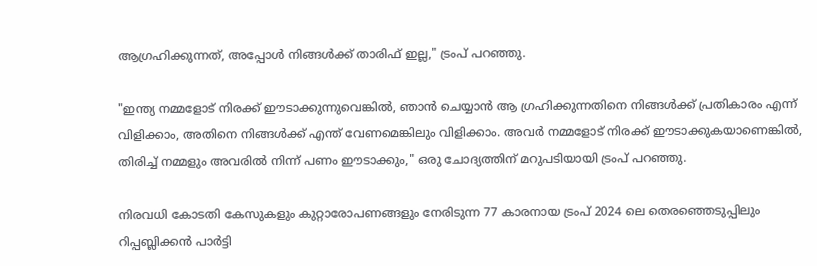ആഗ്രഹിക്കുന്നത്, അപ്പോൾ നിങ്ങൾക്ക് താരിഫ് ഇല്ല," ട്രംപ് പറഞ്ഞു.

"ഇന്ത്യ നമ്മളോട് നിരക്ക് ഈടാക്കുന്നുവെങ്കിൽ, ഞാന്‍ ചെയ്യാന്‍ ആ ഗ്രഹിക്കുന്നതിനെ നിങ്ങള്‍ക്ക് പ്രതികാരം എന്ന് വിളിക്കാം, അതിനെ നിങ്ങൾക്ക് എന്ത് വേണമെങ്കിലും വിളിക്കാം. അവർ നമ്മളോട് നിരക്ക് ഈടാക്കുകയാണെങ്കിൽ, തിരിച്ച് നമ്മളും അവരിൽ നിന്ന് പണം ഈടാക്കും," ഒരു ചോദ്യത്തിന് മറുപടിയായി ട്രംപ് പറഞ്ഞു.

നിരവധി കോടതി കേസുകളും കുറ്റാരോപണങ്ങളും നേരിടുന്ന 77 കാരനായ ട്രംപ് 2024 ലെ തെരഞ്ഞെടുപ്പിലും റിപ്പബ്ലിക്കന്‍ പാര്‍ട്ടി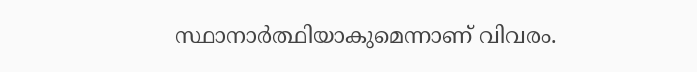സ്ഥാനാര്‍ത്ഥിയാകുമെന്നാണ് വിവരം.